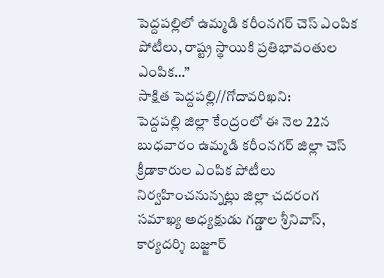పెద్దపల్లిలో ఉమ్మడి కరీంనగర్ చెస్ ఎంపిక పోటీలు, రాష్ట్ర స్థాయికి ప్రతిభావంతుల ఎంపిక…”
సాక్షిత పెద్దపల్లి//గోదావరిఖని:
పెద్దపల్లి జిల్లా కేంద్రంలో ఈ నెల 22న బుధవారం ఉమ్మడి కరీంనగర్ జిల్లా చెస్ క్రీడాకారుల ఎంపిక పోటీలు నిర్వహించనున్నట్లు జిల్లా చదరంగ సమాఖ్య అధ్యక్షుడు గడ్డాల శ్రీనివాస్, కార్యదర్శి బజ్జూర్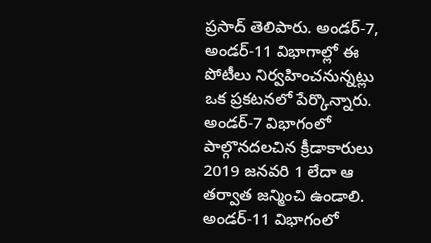ప్రసాద్ తెలిపారు. అండర్-7, అండర్-11 విభాగాల్లో ఈ పోటీలు నిర్వహించనున్నట్లు ఒక ప్రకటనలో పేర్కొన్నారు.
అండర్-7 విభాగంలో పాల్గొనదలచిన క్రీడాకారులు 2019 జనవరి 1 లేదా ఆ తర్వాత జన్మించి ఉండాలి. అండర్-11 విభాగంలో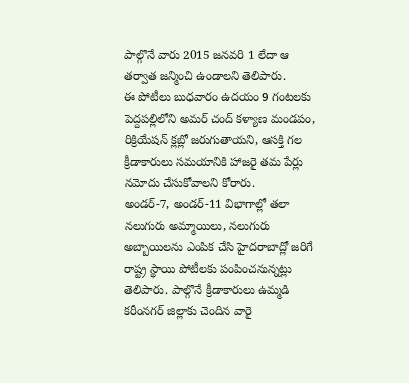పాల్గొనే వారు 2015 జనవరి 1 లేదా ఆ తర్వాత జన్మించి ఉండాలని తెలిపారు.
ఈ పోటీలు బుధవారం ఉదయం 9 గంటలకు పెద్దపల్లిలోని అమర్ చంద్ కళ్యాణ మండపం, రిక్రియేషన్ క్లబ్లో జరుగుతాయని, ఆసక్తి గల క్రీడాకారులు సమయానికి హాజరై తమ పేర్లు నమోదు చేసుకోవాలని కోరారు.
అండర్-7, అండర్-11 విభాగాల్లో తలా నలుగురు అమ్మాయిలు, నలుగురు అబ్బాయిలను ఎంపిక చేసి హైదరాబాద్లో జరిగే రాష్ట్ర స్థాయి పోటీలకు పంపించనున్నట్లు తెలిపారు. పాల్గొనే క్రీడాకారులు ఉమ్మడి కరీంనగర్ జిల్లాకు చెందిన వారై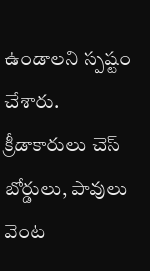ఉండాలని స్పష్టం చేశారు.
క్రీడాకారులు చెస్ బోర్డులు, పావులు వెంట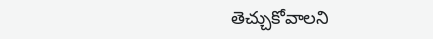తెచ్చుకోవాలని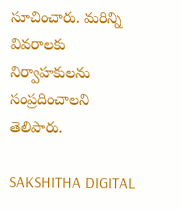సూచించారు. మరిన్ని వివరాలకు నిర్వాహకులను సంప్రదించాలని తెలిపారు.

SAKSHITHA DIGITAL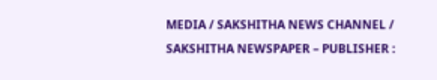MEDIA / SAKSHITHA NEWS CHANNEL / SAKSHITHA NEWSPAPER – PUBLISHER :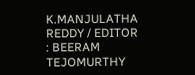K.MANJULATHA REDDY / EDITOR : BEERAM TEJOMURTHY